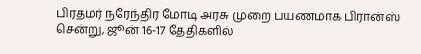பிரதமர் நரேந்திர மோடி அரசு முறை பயணமாக பிரான்ஸ் சென்று, ஜூன் 16-17 தேதிகளில்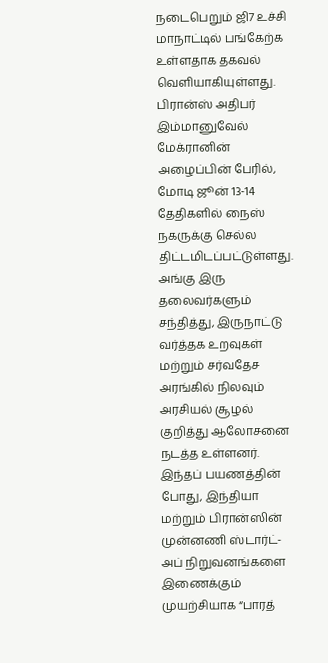நடைபெறும் ஜி7 உச்சி மாநாட்டில் பங்கேற்க உள்ளதாக தகவல் வெளியாகியுள்ளது.
பிரான்ஸ் அதிபர் இம்மானுவேல் மேக்ரானின் அழைப்பின் பேரில், மோடி ஜூன் 13-14 தேதிகளில் நைஸ் நகருக்கு செல்ல திட்டமிடப்பட்டுள்ளது. அங்கு இரு தலைவர்களும் சந்தித்து, இருநாட்டு வர்த்தக உறவுகள் மற்றும் சர்வதேச அரங்கில் நிலவும் அரசியல் சூழல் குறித்து ஆலோசனை நடத்த உள்ளனர்.
இந்தப் பயணத்தின் போது, இந்தியா மற்றும் பிரான்ஸின் முன்னணி ஸ்டார்ட்-அப் நிறுவனங்களை இணைக்கும் முயற்சியாக “பாரத்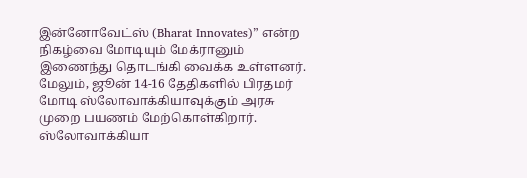இன்னோவேட்ஸ் (Bharat Innovates)” என்ற நிகழ்வை மோடியும் மேக்ரானும் இணைந்து தொடங்கி வைக்க உள்ளனர்.
மேலும், ஜூன் 14-16 தேதிகளில் பிரதமர் மோடி ஸ்லோவாக்கியாவுக்கும் அரசு முறை பயணம் மேற்கொள்கிறார். ஸ்லோவாக்கியா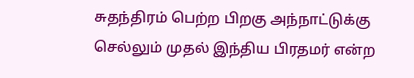சுதந்திரம் பெற்ற பிறகு அந்நாட்டுக்கு செல்லும் முதல் இந்திய பிரதமர் என்ற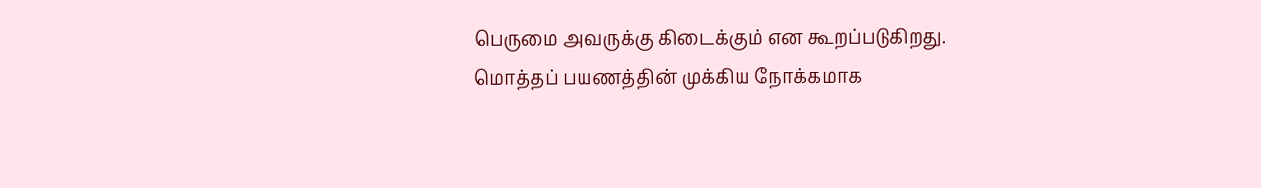பெருமை அவருக்கு கிடைக்கும் என கூறப்படுகிறது.
மொத்தப் பயணத்தின் முக்கிய நோக்கமாக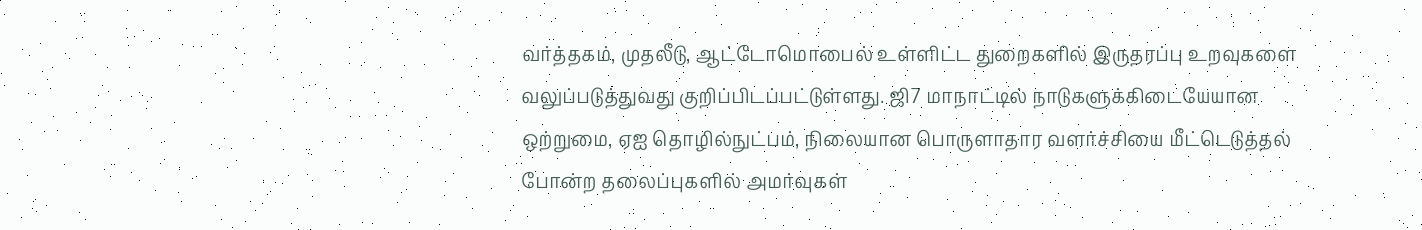வர்த்தகம், முதலீடு, ஆட்டோமொபைல் உள்ளிட்ட துறைகளில் இருதரப்பு உறவுகளை வலுப்படுத்துவது குறிப்பிடப்பட்டுள்ளது. ஜி7 மாநாட்டில் நாடுகளுக்கிடையேயான ஒற்றுமை, ஏஐ தொழில்நுட்பம், நிலையான பொருளாதார வளர்ச்சியை மீட்டெடுத்தல் போன்ற தலைப்புகளில் அமர்வுகள்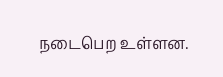நடைபெற உள்ளன.